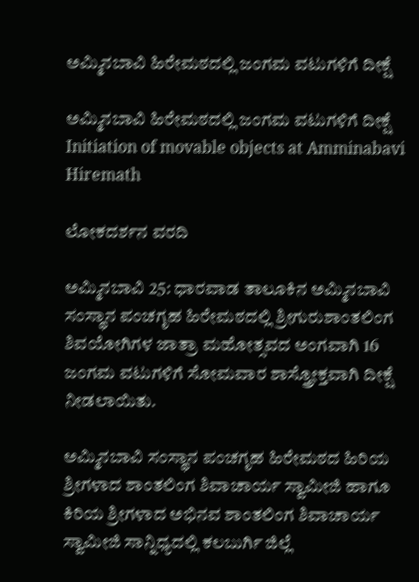ಅಮ್ಮಿನಬಾವಿ ಹಿರೇಮಠದಲ್ಲಿ ಜಂಗಮ ವಟುಗಳಿಗೆ ದೀಕ್ಷೆ

ಅಮ್ಮಿನಬಾವಿ ಹಿರೇಮಠದಲ್ಲಿ ಜಂಗಮ ವಟುಗಳಿಗೆ ದೀಕ್ಷೆ Initiation of movable objects at Amminabavi Hiremath

ಲೋಕದರ್ಶನ ವರದಿ

ಅಮ್ಮಿನಬಾವಿ 25: ಧಾರವಾಡ ತಾಲೂಕಿನ ಅಮ್ಮಿನಬಾವಿ ಸಂಸ್ಥಾನ ಪಂಚಗೃಹ ಹಿರೇಮಠದಲ್ಲಿ ಶ್ರೀಗುರುಶಾಂತಲಿಂಗ ಶಿವಯೋಗಿಗಳ ಜಾತ್ರಾ ಮಹೋತ್ಸವದ ಅಂಗವಾಗಿ 16 ಜಂಗಮ ವಟುಗಳಿಗೆ ಸೋಮವಾರ ಶಾಸ್ತ್ರೋಕ್ತವಾಗಿ ದೀಕ್ಷೆ ನೀಡಲಾಯಿತು.

ಅಮ್ಮಿನಬಾವಿ ಸಂಸ್ಥಾನ ಪಂಚಗೃಹ ಹಿರೇಮಠದ ಹಿರಿಯ ಶ್ರೀಗಳಾದ ಶಾಂತಲಿಂಗ ಶಿವಾಚಾರ್ಯ ಸ್ವಾಮೀಜಿ ಹಾಗೂ ಕಿರಿಯ ಶ್ರೀಗಳಾದ ಅಭಿನವ ಶಾಂತಲಿಂಗ ಶಿವಾಚಾರ್ಯ ಸ್ವಾಮೀಜಿ ಸಾನ್ನಿಧ್ಯದಲ್ಲಿ ಕಲಬುರ್ಗಿ ಜಿಲ್ಲೆ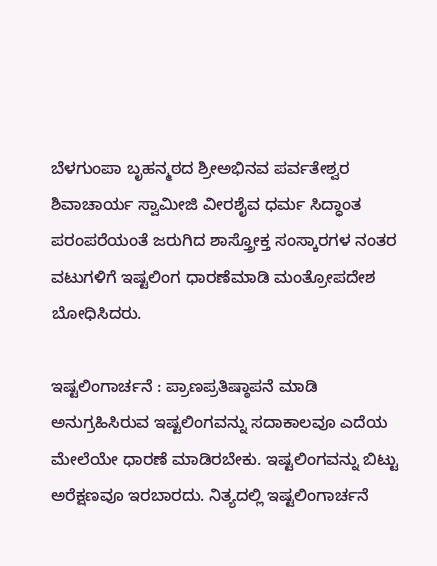ಬೆಳಗುಂಪಾ ಬೃಹನ್ಮಠದ ಶ್ರೀಅಭಿನವ ಪರ್ವತೇಶ್ವರ ಶಿವಾಚಾರ್ಯ ಸ್ವಾಮೀಜಿ ವೀರಶೈವ ಧರ್ಮ ಸಿದ್ಧಾಂತ ಪರಂಪರೆಯಂತೆ ಜರುಗಿದ ಶಾಸ್ತ್ರೋಕ್ತ ಸಂಸ್ಕಾರಗಳ ನಂತರ ವಟುಗಳಿಗೆ ಇಷ್ಟಲಿಂಗ ಧಾರಣೆಮಾಡಿ ಮಂತ್ರೋಪದೇಶ ಬೋಧಿಸಿದರು.

ಇಷ್ಟಲಿಂಗಾರ್ಚನೆ : ಪ್ರಾಣಪ್ರತಿಷ್ಠಾಪನೆ ಮಾಡಿ ಅನುಗ್ರಹಿಸಿರುವ ಇಷ್ಟಲಿಂಗವನ್ನು ಸದಾಕಾಲವೂ ಎದೆಯ ಮೇಲೆಯೇ ಧಾರಣೆ ಮಾಡಿರಬೇಕು. ಇಷ್ಟಲಿಂಗವನ್ನು ಬಿಟ್ಟು ಅರೆಕ್ಷಣವೂ ಇರಬಾರದು. ನಿತ್ಯದಲ್ಲಿ ಇಷ್ಟಲಿಂಗಾರ್ಚನೆ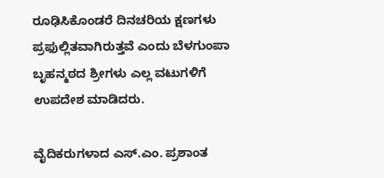ರೂಢಿಸಿಕೊಂಡರೆ ದಿನಚರಿಯ ಕ್ಷಣಗಳು ಪ್ರಫುಲ್ಲಿತವಾಗಿರುತ್ತವೆ ಎಂದು ಬೆಳಗುಂಪಾ ಬೃಹನ್ಮಠದ ಶ್ರೀಗಳು ಎಲ್ಲ ವಟುಗಳಿಗೆ ಉಪದೇಶ ಮಾಡಿದರು.

ವೈದಿಕರುಗಳಾದ ಎಸ್‌.ಎಂ. ಪ್ರಶಾಂತ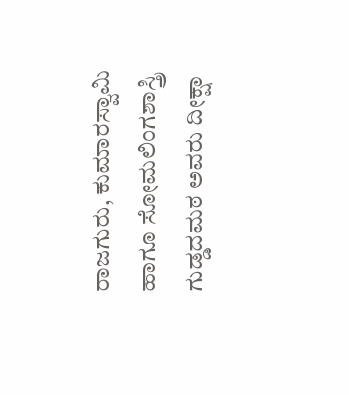ರಾಜಗುರು, ಕುಮಾರಸ್ವಾಮಿ ಹಾಗೂ ಸೋಮಲಿಂಗಶಾಸ್ತ್ರಿ ಗುಡ್ಡದಮಠ ಅವರು ದೀಕ್ಷಾ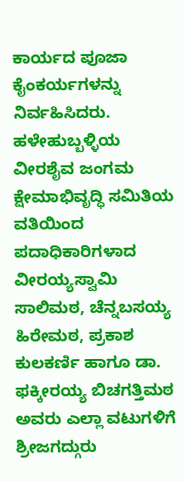ಕಾರ್ಯದ ಪೂಜಾ ಕೈಂಕರ್ಯಗಳನ್ನು ನಿರ್ವಹಿಸಿದರು. ಹಳೇಹುಬ್ಬಳ್ಳಿಯ ವೀರಶೈವ ಜಂಗಮ ಕ್ಷೇಮಾಭಿವೃದ್ಧಿ ಸಮಿತಿಯ ವತಿಯಿಂದ ಪದಾಧಿಕಾರಿಗಳಾದ ವೀರಯ್ಯಸ್ವಾಮಿ ಸಾಲಿಮಠ, ಚೆನ್ನಬಸಯ್ಯ ಹಿರೇಮಠ, ಪ್ರಕಾಶ ಕುಲಕರ್ಣಿ ಹಾಗೂ ಡಾ. ಫಕ್ಕೀರಯ್ಯ ಬಿಚಗತ್ತಿಮಠ ಅವರು ಎಲ್ಲಾ ವಟುಗಳಿಗೆ ಶ್ರೀಜಗದ್ಗುರು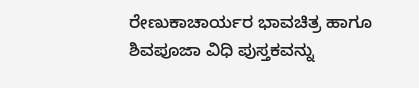ರೇಣುಕಾಚಾರ್ಯರ ಭಾವಚಿತ್ರ ಹಾಗೂ ಶಿವಪೂಜಾ ವಿಧಿ ಪುಸ್ತಕವನ್ನು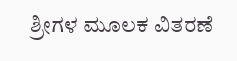ಶ್ರೀಗಳ ಮೂಲಕ ವಿತರಣೆ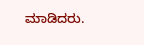ಮಾಡಿದರು.